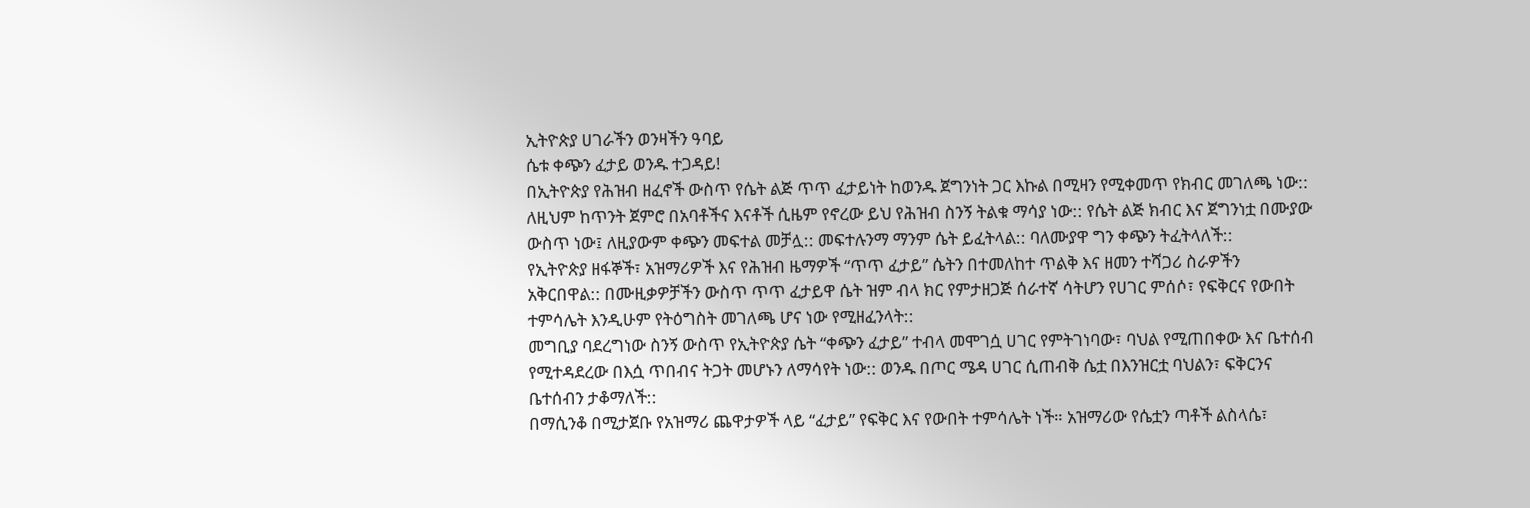ኢትዮጵያ ሀገራችን ወንዛችን ዓባይ
ሴቱ ቀጭን ፈታይ ወንዱ ተጋዳይ!
በኢትዮጵያ የሕዝብ ዘፈኖች ውስጥ የሴት ልጅ ጥጥ ፈታይነት ከወንዱ ጀግንነት ጋር እኩል በሚዛን የሚቀመጥ የክብር መገለጫ ነው::
ለዚህም ከጥንት ጀምሮ በአባቶችና እናቶች ሲዜም የኖረው ይህ የሕዝብ ስንኝ ትልቁ ማሳያ ነው:: የሴት ልጅ ክብር እና ጀግንነቷ በሙያው ውስጥ ነው፤ ለዚያውም ቀጭን መፍተል መቻሏ:: መፍተሉንማ ማንም ሴት ይፈትላል:: ባለሙያዋ ግን ቀጭን ትፈትላለች::
የኢትዮጵያ ዘፋኞች፣ አዝማሪዎች እና የሕዝብ ዜማዎች “ጥጥ ፈታይ” ሴትን በተመለከተ ጥልቅ እና ዘመን ተሻጋሪ ስራዎችን አቅርበዋል:: በሙዚቃዎቻችን ውስጥ ጥጥ ፈታይዋ ሴት ዝም ብላ ክር የምታዘጋጅ ሰራተኛ ሳትሆን የሀገር ምሰሶ፣ የፍቅርና የውበት ተምሳሌት እንዲሁም የትዕግስት መገለጫ ሆና ነው የሚዘፈንላት::
መግቢያ ባደረግነው ስንኝ ውስጥ የኢትዮጵያ ሴት “ቀጭን ፈታይ” ተብላ መሞገሷ ሀገር የምትገነባው፣ ባህል የሚጠበቀው እና ቤተሰብ የሚተዳደረው በእሷ ጥበብና ትጋት መሆኑን ለማሳየት ነው:: ወንዱ በጦር ሜዳ ሀገር ሲጠብቅ ሴቷ በእንዝርቷ ባህልን፣ ፍቅርንና ቤተሰብን ታቆማለች::
በማሲንቆ በሚታጀቡ የአዝማሪ ጨዋታዎች ላይ “ፈታይ” የፍቅር እና የውበት ተምሳሌት ነች። አዝማሪው የሴቷን ጣቶች ልስላሴ፣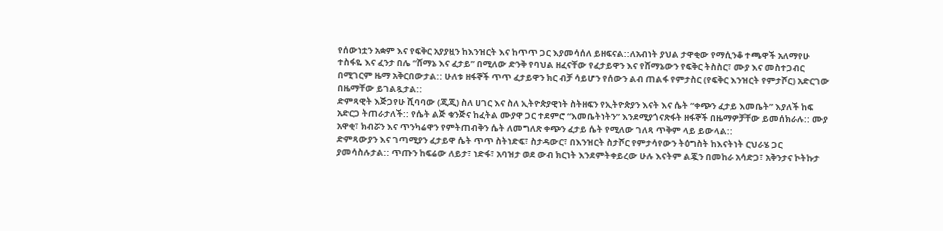የሰውነቷን አቋም እና የፍቅር አያያዟን ከእንዝርት እና ከጥጥ ጋር እያመሳሰለ ይዘፍናል::ለአብነት ያህል ታዋቂው የማሲንቆ ተጫዋች አለማየሁ ተስፋዬ እና ፈንታ በሌ “ሸማኔ እና ፈታይ” በሚለው ድንቅ የባህል ዘፈናቸው የፈታይዋን እና የሸማኔውን የፍቅር ትስስር፣ ሙያ እና መስተጋብር በሚገርም ዜማ አቅርበውታል:: ሁለቱ ዘፋኞች ጥጥ ፈታይዋን ክር ብቻ ሳይሆን የሰውን ልብ ጠልፋ የምታስር (የፍቅር እንዝርት የምታሾር) አድርገው በዜማቸው ይገልጿታል::
ድምጻዊት እጅጋየሁ ሺባባው (ጂጂ) ስለ ሀገር እና ስለ ኢትዮጵያዊነት ስትዘፍን የኢትዮጵያን እናት እና ሴት “ቀጭን ፈታይ እመቤት” እያለች ከፍ አድርጋ ትጠራታለች:: የሴት ልጅ ቁንጅና ከፈትል ሙያዋ ጋር ተደምሮ “እመቤትነትን” እንደሚያጎናጽፋት ዘፋኞች በዜማዎቻቸው ይመሰክራሉ:: ሙያ አዋቂ፣ ክብሯን እና ጥንካሬዋን የምትጠብቅን ሴት ለመግለጽ ቀጭን ፈታይ ሴት የሚለው ገለጻ ጥቅም ላይ ይውላል::
ድምጻውያን እና ገጣሚያን ፈታይዋ ሴት ጥጥ ስትነድፍ፣ ስታዳውር፣ በእንዝርት ስታሾር የምታሳየውን ትዕግስት ከእናትነት ርህራሄ ጋር ያመሳስሉታል:: ጥጡን ከፍሬው ለይታ፣ ነድፋ፣ አባዝታ ወደ ውብ ክርነት እንደምትቀይረው ሁሉ እናትም ልጇን በመከራ አሳድጋ፣ አቅንታና ኮትኩታ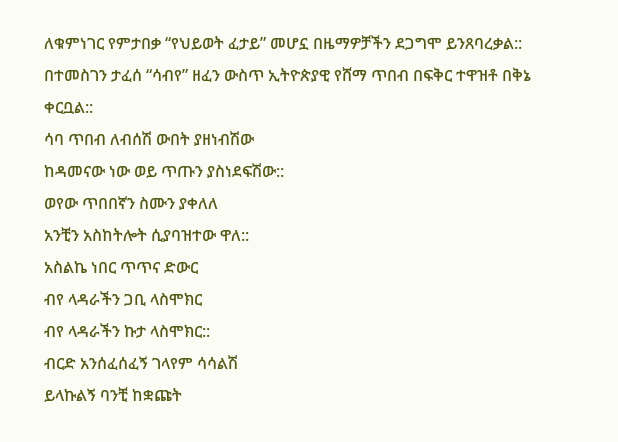ለቁምነገር የምታበቃ “የህይወት ፈታይ” መሆኗ በዜማዎቻችን ደጋግሞ ይንጸባረቃል::
በተመስገን ታፈሰ “ሳብየ” ዘፈን ውስጥ ኢትዮጵያዊ የሸማ ጥበብ በፍቅር ተዋዝቶ በቅኔ ቀርቧል::
ሳባ ጥበብ ለብሰሽ ውበት ያዘነብሽው
ከዳመናው ነው ወይ ጥጡን ያስነደፍሽው::
ወየው ጥበበኛን ስሙን ያቀለለ
አንቺን አስከትሎት ሲያባዝተው ዋለ::
አስልኬ ነበር ጥጥና ድውር
ብየ ላዳራችን ጋቢ ላስሞክር
ብየ ላዳራችን ኩታ ላስሞክር::
ብርድ አንሰፈሰፈኝ ገላየም ሳሳልሽ
ይላኩልኝ ባንቺ ከቋጩት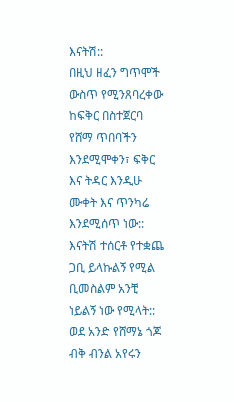እናትሽ::
በዚህ ዘፈን ግጥሞች ውስጥ የሚንጸባረቀው ከፍቅር በስተጀርባ የሸማ ጥበባችን እንደሚሞቀን፣ ፍቅር እና ትዳር እንዲሁ ሙቀት እና ጥንካሬ እንደሚሰጥ ነው:: እናትሽ ተሰርቶ የተቋጨ ጋቢ ይላኩልኝ የሚል ቢመስልም አንቺ ነይልኝ ነው የሚላት::
ወደ አንድ የሸማኔ ጎጆ ብቅ ብንል አየሩን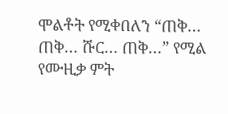ሞልቶት የሚቀበለን “ጠቅ… ጠቅ… ሹር… ጠቅ…” የሚል የሙዚቃ ምት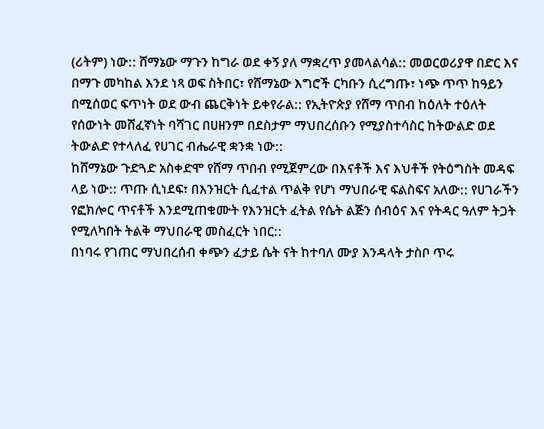(ሪትም) ነው:: ሸማኔው ማጉን ከግራ ወደ ቀኝ ያለ ማቋረጥ ያመላልሳል:: መወርወሪያዋ በድር እና በማጉ መካከል እንደ ነጻ ወፍ ስትበር፣ የሸማኔው እግሮች ርካቡን ሲረግጡ፣ ነጭ ጥጥ ከዓይን በሚሰወር ፍጥነት ወደ ውብ ጨርቅነት ይቀየራል:: የኢትዮጵያ የሸማ ጥበብ ከዕለት ተዕለት የሰውነት መሸፈኛነት ባሻገር በሀዘንም በደስታም ማህበረሰቡን የሚያስተሳስር ከትውልድ ወደ ትውልድ የተላለፈ የሀገር ብሔራዊ ቋንቋ ነው::
ከሸማኔው ጉድጓድ አስቀድሞ የሸማ ጥበብ የሚጀምረው በእናቶች እና እህቶች የትዕግስት መዳፍ ላይ ነው:: ጥጡ ሲነደፍ፣ በእንዝርት ሲፈተል ጥልቅ የሆነ ማህበራዊ ፍልስፍና አለው:: የሀገራችን የፎክሎር ጥናቶች እንደሚጠቁሙት የእንዝርት ፈትል የሴት ልጅን ሰብዕና እና የትዳር ዓለም ትጋት የሚለካበት ትልቅ ማህበራዊ መስፈርት ነበር::
በነባሩ የገጠር ማህበረሰብ ቀጭን ፈታይ ሴት ናት ከተባለ ሙያ እንዳላት ታስቦ ጥሩ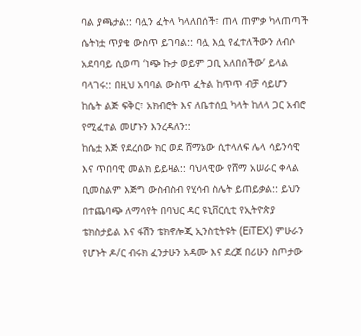ባል ያጫታል:: ባሏን ፈትላ ካላለበሰች፣ ጠላ ጠምቃ ካላጠጣች ሴትነቷ ጥያቄ ውስጥ ይገባል:: ባሏ እሷ የፈተለችውን ለብሶ አደባባይ ሲወጣ ‘ነጭ ኩታ ወይም ጋቢ አለበሰችው’ ይላል ባላገሩ:: በዚህ አባባል ውስጥ ፈትል ከጥጥ ብቻ ሳይሆን ከሴት ልጅ ፍቅር፣ አክብሮት እና ለቤተሰቧ ካላት ከለላ ጋር አብሮ የሚፈተል መሆኑን እንረዳለን::
ከሴቷ እጅ የደረሰው ክር ወደ ሸማኔው ሲተላለፍ ሌላ ሳይንሳዊ እና ጥበባዊ መልክ ይይዛል:: ባህላዊው የሸማ አሠራር ቀላል ቢመስልም እጅግ ውስብስብ የሂሳብ ስሌት ይጠይቃል:: ይህን በተጨባጭ ለማሳየት በባህር ዳር ዩኒቨርሲቲ የኢትዮጵያ ቴክስታይል እና ፋሽን ቴክኖሎጂ ኢንስቲትዩት (EiTEX) ምሁራን የሆኑት ዶ/ር ብሩክ ፈንታሁን አዳሙ እና ደረጀ በሪሁን ስጦታው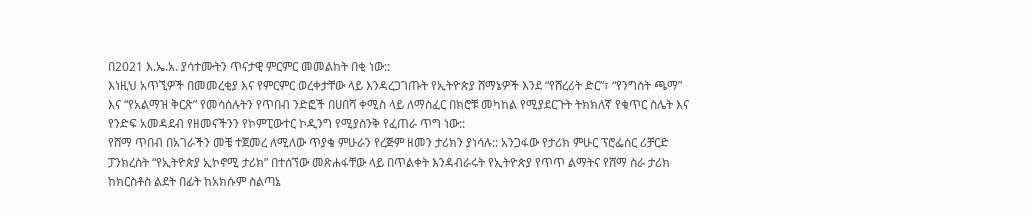በ2021 እ.ኤ.አ. ያሳተሙትን ጥናታዊ ምርምር መመልከት በቂ ነው::
እነዚህ አጥኚዎች በመመረቂያ እና የምርምር ወረቀታቸው ላይ እንዳረጋገጡት የኢትዮጵያ ሸማኔዎች እንደ “የሸረሪት ድር”፣ “የንግስት ጫማ” እና “የአልማዝ ቅርጽ” የመሳሰሉትን የጥበብ ንድፎች በሀበሻ ቀሚስ ላይ ለማስፈር በክሮቹ መካከል የሚያደርጉት ትክክለኛ የቁጥር ስሌት እና የንድፍ አመዳደብ የዘመናችንን የኮምፒውተር ኮዲንግ የሚያስንቅ የፈጠራ ጥግ ነው::
የሸማ ጥበብ በአገራችን መቼ ተጀመረ ለሚለው ጥያቄ ምሁራን የረጅም ዘመን ታሪክን ያነሳሉ:: አንጋፋው የታሪክ ምሁር ፕሮፌሰር ሪቻርድ ፓንክረስት “የኢትዮጵያ ኢኮኖሚ ታሪክ” በተሰኘው መጽሐፋቸው ላይ በጥልቀት እንዳብራሩት የኢትዮጵያ የጥጥ ልማትና የሸማ ስራ ታሪክ ከክርስቶስ ልደት በፊት ከአክሱም ስልጣኔ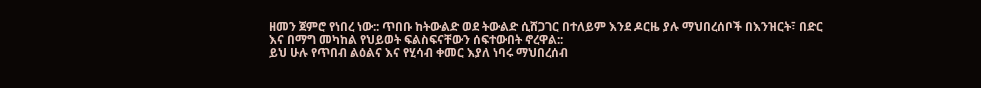ዘመን ጀምሮ የነበረ ነው:: ጥበቡ ከትውልድ ወደ ትውልድ ሲሸጋገር በተለይም እንደ ዶርዜ ያሉ ማህበረሰቦች በእንዝርት፣ በድር እና በማግ መካከል የህይወት ፍልስፍናቸውን ሰፍተውበት ኖረዋል::
ይህ ሁሉ የጥበብ ልዕልና እና የሂሳብ ቀመር እያለ ነባሩ ማህበረሰብ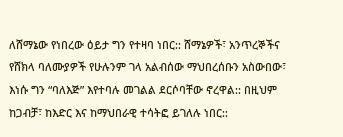ለሸማኔው የነበረው ዕይታ ግን የተዛባ ነበር:: ሸማኔዎች፣ አንጥረኞችና የሸክላ ባለሙያዎች የሁሉንም ገላ አልብሰው ማህበረሰቡን አስውበው፣ እነሱ ግን “ባለእጅ” እየተባሉ መገልል ደርሶባቸው ኖረዋል:: በዚህም ከጋብቻ፣ ከእድር እና ከማህበራዊ ተሳትፎ ይገለሉ ነበር::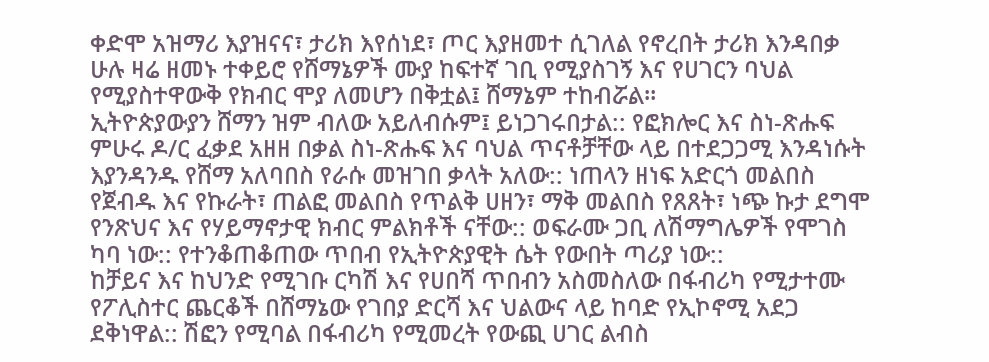ቀድሞ አዝማሪ እያዝናና፣ ታሪክ እየሰነደ፣ ጦር እያዘመተ ሲገለል የኖረበት ታሪክ እንዳበቃ ሁሉ ዛሬ ዘመኑ ተቀይሮ የሸማኔዎች ሙያ ከፍተኛ ገቢ የሚያስገኝ እና የሀገርን ባህል የሚያስተዋውቅ የክብር ሞያ ለመሆን በቅቷል፤ ሸማኔም ተከብሯል።
ኢትዮጵያውያን ሸማን ዝም ብለው አይለብሱም፤ ይነጋገሩበታል:: የፎክሎር እና ስነ-ጽሑፍ ምሁሩ ዶ/ር ፈቃደ አዘዘ በቃል ስነ-ጽሑፍ እና ባህል ጥናቶቻቸው ላይ በተደጋጋሚ እንዳነሱት እያንዳንዱ የሸማ አለባበስ የራሱ መዝገበ ቃላት አለው:: ነጠላን ዘነፍ አድርጎ መልበስ የጀብዱ እና የኩራት፣ ጠልፎ መልበስ የጥልቅ ሀዘን፣ ማቅ መልበስ የጸጸት፣ ነጭ ኩታ ደግሞ የንጽህና እና የሃይማኖታዊ ክብር ምልክቶች ናቸው:: ወፍራሙ ጋቢ ለሽማግሌዎች የሞገስ ካባ ነው:: የተንቆጠቆጠው ጥበብ የኢትዮጵያዊት ሴት የውበት ጣሪያ ነው::
ከቻይና እና ከህንድ የሚገቡ ርካሽ እና የሀበሻ ጥበብን አስመስለው በፋብሪካ የሚታተሙ የፖሊስተር ጨርቆች በሸማኔው የገበያ ድርሻ እና ህልውና ላይ ከባድ የኢኮኖሚ አደጋ ደቅነዋል:: ሽፎን የሚባል በፋብሪካ የሚመረት የውጪ ሀገር ልብስ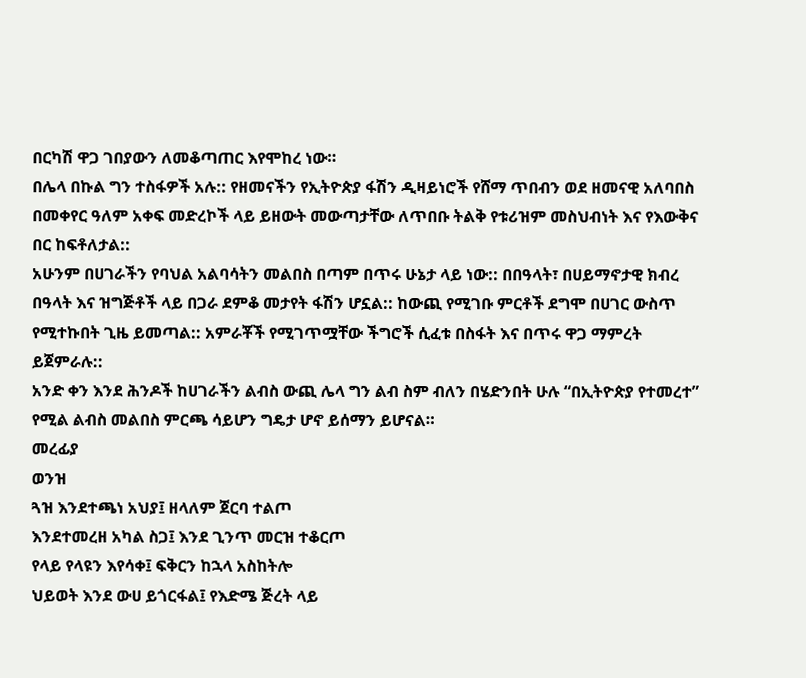በርካሽ ዋጋ ገበያውን ለመቆጣጠር እየሞከረ ነው።
በሌላ በኩል ግን ተስፋዎች አሉ:: የዘመናችን የኢትዮጵያ ፋሽን ዲዛይነሮች የሸማ ጥበብን ወደ ዘመናዊ አለባበስ በመቀየር ዓለም አቀፍ መድረኮች ላይ ይዘውት መውጣታቸው ለጥበቡ ትልቅ የቱሪዝም መስህብነት እና የእውቅና በር ከፍቶለታል::
አሁንም በሀገራችን የባህል አልባሳትን መልበስ በጣም በጥሩ ሁኔታ ላይ ነው:: በበዓላት፣ በሀይማኖታዊ ክብረ በዓላት እና ዝግጅቶች ላይ በጋራ ደምቆ መታየት ፋሽን ሆኗል:: ከውጪ የሚገቡ ምርቶች ደግሞ በሀገር ውስጥ የሚተኩበት ጊዜ ይመጣል:: አምራቾች የሚገጥሟቸው ችግሮች ሲፈቱ በስፋት እና በጥሩ ዋጋ ማምረት ይጀምራሉ::
አንድ ቀን እንደ ሕንዶች ከሀገራችን ልብስ ውጪ ሌላ ግን ልብ ስም ብለን በሄድንበት ሁሉ “በኢትዮጵያ የተመረተ” የሚል ልብስ መልበስ ምርጫ ሳይሆን ግዴታ ሆኖ ይሰማን ይሆናል።
መረፊያ
ወንዝ
ጓዝ እንደተጫነ አህያ፤ ዘላለም ጀርባ ተልጦ
እንደተመረዘ አካል ስጋ፤ እንደ ጊንጥ መርዝ ተቆርጦ
የላይ የላዩን እየሳቀ፤ ፍቅርን ከኋላ አስከትሎ
ህይወት እንደ ውሀ ይጎርፋል፤ የእድሜ ጅረት ላይ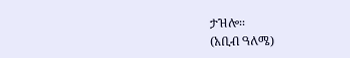ታዝሎ፡፡
(አቢብ ዓለሜ)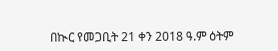በኲር የመጋቢት 21 ቀን 2018 ዓ.ም ዕትም